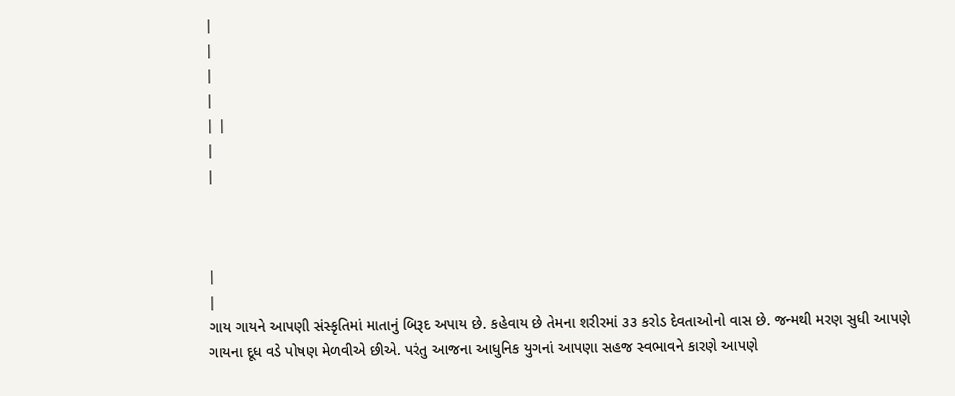|
|
|
|
| |
|
|



|
|
ગાય ગાયને આપણી સંસ્કૃતિમાં માતાનું બિરૂદ અપાય છે. કહેવાય છે તેમના શરીરમાં ૩૩ કરોડ દેવતાઓનો વાસ છે. જન્મથી મરણ સુધી આપણે ગાયના દૂધ વડે પોષણ મેળવીએ છીએ. પરંતુ આજના આધુનિક યુગનાં આપણા સહજ સ્વભાવને કારણે આપણે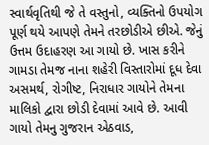સ્વાર્થવૃતિથી જે તે વસ્તુનો, વ્યક્તિનો ઉપયોગ પૂર્ણ થયે આપણે તેમને તરછોડીએ છીએ. જેનું ઉત્તમ ઉદાહરણ આ ગાયો છે. ખાસ કરીને ગામડા તેમજ નાના શહેરી વિસ્તારોમાં દૂધ દેવા અસમર્થ, રોગીષ્ટ, નિરાધાર ગાયોને તેમના માલિકો દ્વારા છોડી દેવામાં આવે છે. આવી ગાયો તેમનુ ગુજરાન એઠવાડ,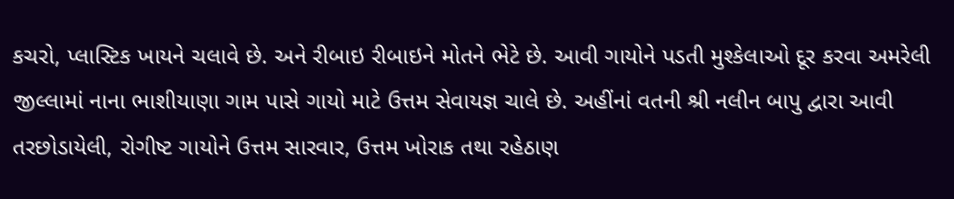કચરો, પ્લાસ્ટિક ખાયને ચલાવે છે. અને રીબાઇ રીબાઇને મોતને ભેટે છે. આવી ગાયોને પડતી મુશ્કેલાઓ દૂર કરવા અમરેલી જીલ્લામાં નાના ભાશીયાણા ગામ પાસે ગાયો માટે ઉત્તમ સેવાયજ્ઞ ચાલે છે. અહીંનાં વતની શ્રી નલીન બાપુ દ્વારા આવી તરછોડાયેલી, રોગીષ્ટ ગાયોને ઉત્તમ સારવાર, ઉત્તમ ખોરાક તથા રહેઠાણ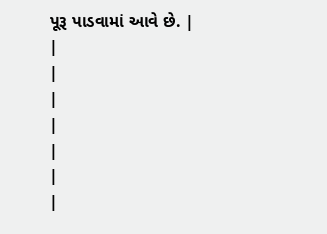પૂરૂ પાડવામાં આવે છે. |
|
|
|
|
|
|
|